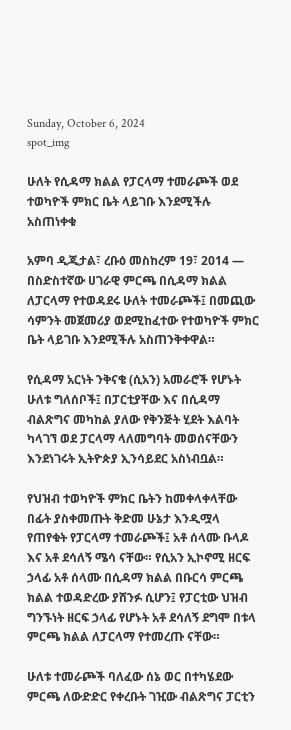Sunday, October 6, 2024
spot_img

ሁለት የሲዳማ ክልል የፓርላማ ተመራጮች ወደ ተወካዮች ምክር ቤት ላይገቡ እንደሚችሉ አስጠነቀቁ

አምባ ዲጂታል፣ ረቡዕ መስከረም 19፣ 2014 ― በስድስተኛው ሀገራዊ ምርጫ በሲዳማ ክልል ለፓርላማ የተወዳደሩ ሁለት ተመራጮች፤ በመጪው ሳምንት መጀመሪያ ወደሚከፈተው የተወካዮች ምክር ቤት ላይገቡ እንደሚችሉ አስጠንቅቀዋል።

የሲዳማ አርነት ንቅናቄ (ሲአን) አመራሮች የሆኑት ሁለቱ ግለሰቦች፤ በፓርቲያቸው እና በሲዳማ ብልጽግና መካከል ያለው የቅንጅት ሂደት እልባት ካላገኘ ወደ ፓርላማ ላለመግባት መወሰናቸውን እንደነገሩት ኢትዮጵያ ኢንሳይደር አስነብቧል።

የህዝብ ተወካዮች ምክር ቤትን ከመቀላቀላቸው በፊት ያስቀመጡት ቅድመ ሁኔታ እንዲሟላ የጠየቁት የፓርላማ ተመራጮች፤ አቶ ሰላሙ ቡላዶ እና አቶ ደሳለኝ ሜሳ ናቸው። የሲአን ኢኮኖሚ ዘርፍ ኃላፊ አቶ ሰላሙ በሲዳማ ክልል በቡርሳ ምርጫ ክልል ተወዳድረው ያሸንፉ ሲሆን፤ የፓርቲው ህዝብ ግንኙነት ዘርፍ ኃላፊ የሆኑት አቶ ደሳለኝ ደግሞ በቱላ ምርጫ ክልል ለፓርላማ የተመረጡ ናቸው።

ሁለቱ ተመራጮች ባለፈው ሰኔ ወር በተካሄደው ምርጫ ለውድድር የቀረቡት ገዢው ብልጽግና ፓርቲን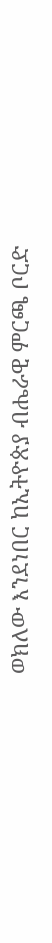ወክለው እንደነበር ከኢትዮጵያ ብሔራዊ ምርጫ ቦርድ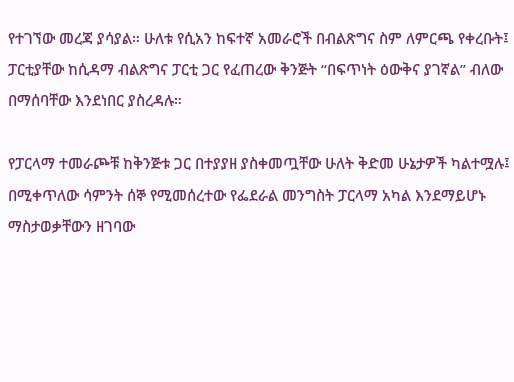የተገኘው መረጃ ያሳያል። ሁለቱ የሲአን ከፍተኛ አመራሮች በብልጽግና ስም ለምርጫ የቀረቡት፤ ፓርቲያቸው ከሲዳማ ብልጽግና ፓርቲ ጋር የፈጠረው ቅንጅት “በፍጥነት ዕውቅና ያገኛል” ብለው በማሰባቸው እንደነበር ያስረዳሉ።

የፓርላማ ተመራጮቹ ከቅንጅቱ ጋር በተያያዘ ያስቀመጧቸው ሁለት ቅድመ ሁኔታዎች ካልተሟሉ፤ በሚቀጥለው ሳምንት ሰኞ የሚመሰረተው የፌደራል መንግስት ፓርላማ አካል እንደማይሆኑ ማስታወቃቸውን ዘገባው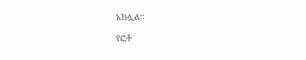አክሏል።

የፎቶ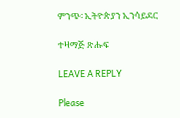ምንጭ፡ ኢትዮጵያን ኢንሳይደር

ተዛማጅ ጽሑፍ

LEAVE A REPLY

Please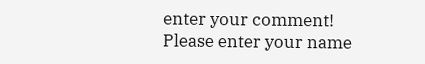enter your comment!
Please enter your name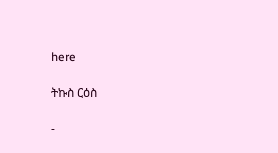here

ትኩስ ርዕስ

-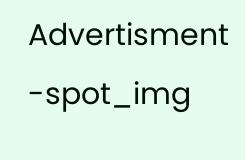Advertisment -spot_img